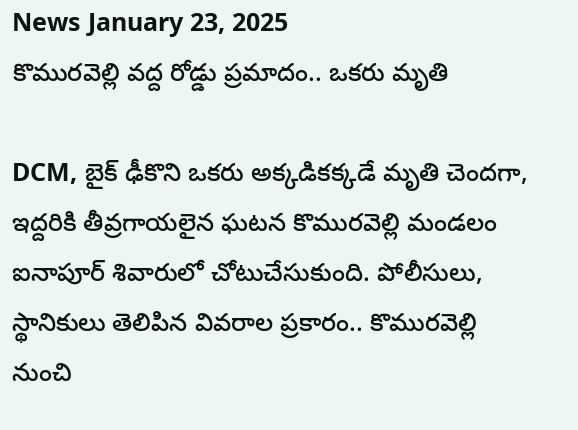News January 23, 2025
కొమురవెల్లి వద్ద రోడ్డు ప్రమాదం.. ఒకరు మృతి

DCM, బైక్ ఢీకొని ఒకరు అక్కడికక్కడే మృతి చెందగా, ఇద్దరికి తీవ్రగాయలైన ఘటన కొమురవెల్లి మండలం ఐనాపూర్ శివారులో చోటుచేసుకుంది. పోలీసులు, స్థానికులు తెలిపిన వివరాల ప్రకారం.. కొమురవెల్లి నుంచి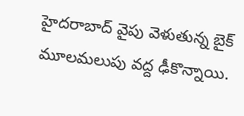హైదరాబాద్ వైపు వెళుతున్న బైక్ మూలమలుపు వద్ద ఢీకొన్నాయి.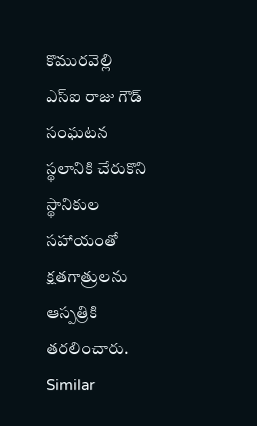కొమురవెల్లి ఎస్ఐ రాజు గౌడ్ సంఘటన స్థలానికి చేరుకొని స్థానికుల సహాయంతో క్షతగాత్రులను ఆస్పత్రికి తరలించారు.
Similar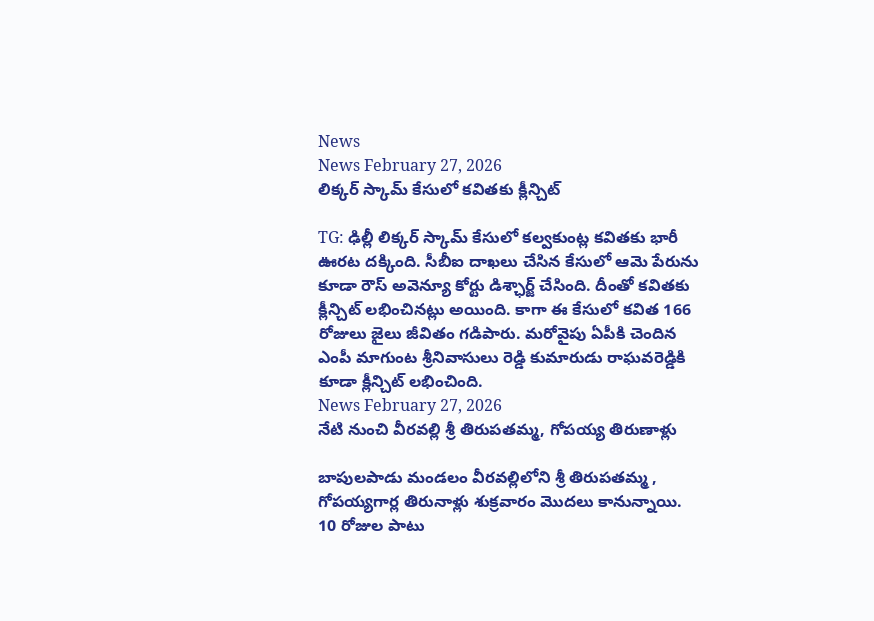News
News February 27, 2026
లిక్కర్ స్కామ్ కేసులో కవితకు క్లీన్చిట్

TG: ఢిల్లీ లిక్కర్ స్కామ్ కేసులో కల్వకుంట్ల కవితకు భారీ ఊరట దక్కింది. సీబీఐ దాఖలు చేసిన కేసులో ఆమె పేరును కూడా రౌస్ అవెన్యూ కోర్టు డిశ్ఛార్జ్ చేసింది. దీంతో కవితకు క్లీన్చిట్ లభించినట్లు అయింది. కాగా ఈ కేసులో కవిత 166 రోజులు జైలు జీవితం గడిపారు. మరోవైపు ఏపీకి చెందిన ఎంపీ మాగుంట శ్రీనివాసులు రెడ్డి కుమారుడు రాఘవరెడ్డికి కూడా క్లీన్చిట్ లభించింది.
News February 27, 2026
నేటి నుంచి వీరవల్లి శ్రీ తిరుపతమ్మ, గోపయ్య తిరుణాళ్లు

బాపులపాడు మండలం వీరవల్లిలోని శ్రీ తిరుపతమ్మ , గోపయ్యగార్ల తిరునాళ్లు శుక్రవారం మొదలు కానున్నాయి. 10 రోజుల పాటు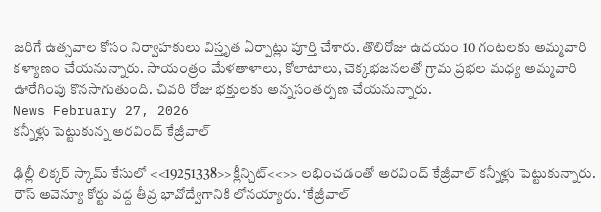జరిగే ఉత్సవాల కోసం నిర్వాహకులు విస్తృత ఏర్పాట్లు పూర్తి చేశారు. తొలిరోజు ఉదయం 10 గంటలకు అమ్మవారి కళ్యాణం చేయనున్నారు. సాయంత్రం మేళతాళాలు, కోలాటాలు, చెక్కభజనలతో గ్రామ ప్రభల మధ్య అమ్మవారి ఊరేగింపు కొనసాగుతుంది. చివరి రోజు భక్తులకు అన్నసంతర్పణ చేయనున్నారు.
News February 27, 2026
కన్నీళ్లు పెట్టుకున్న అరవింద్ కేజ్రీవాల్

ఢిల్లీ లిక్కర్ స్కామ్ కేసులో <<19251338>>క్లీన్చిట్<<>> లభించడంతో అరవింద్ కేజ్రీవాల్ కన్నీళ్లు పెట్టుకున్నారు. రౌస్ అవెన్యూ కోర్టు వద్ద తీవ్ర భావోద్వేగానికి లోనయ్యారు. ‘కేజ్రీవాల్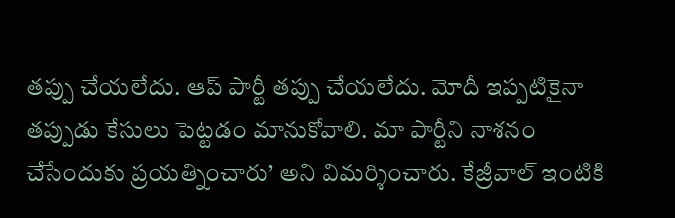తప్పు చేయలేదు. ఆప్ పార్టీ తప్పు చేయలేదు. మోదీ ఇప్పటికైనా తప్పుడు కేసులు పెట్టడం మానుకోవాలి. మా పార్టీని నాశనం చేసేందుకు ప్రయత్నించారు’ అని విమర్శించారు. కేజ్రీవాల్ ఇంటికి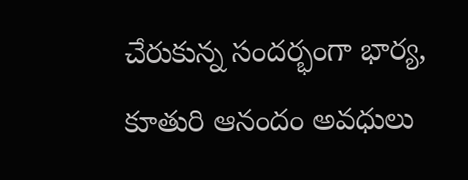చేరుకున్న సందర్భంగా భార్య, కూతురి ఆనందం అవధులు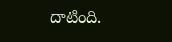దాటింది.